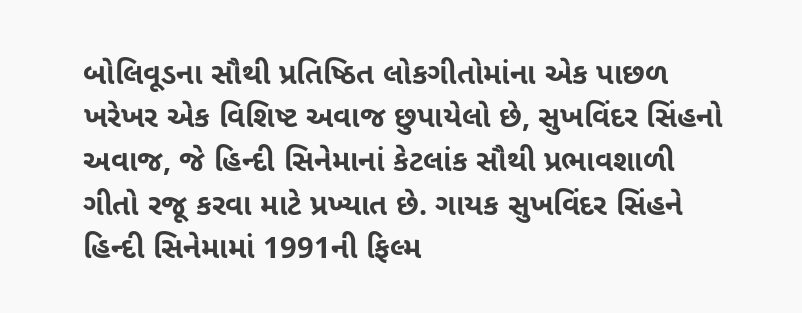બોલિવૂડના સૌથી પ્રતિષ્ઠિત લોકગીતોમાંના એક પાછળ ખરેખર એક વિશિષ્ટ અવાજ છુપાયેલો છે, સુખવિંદર સિંહનો અવાજ, જે હિન્દી સિનેમાનાં કેટલાંક સૌથી પ્રભાવશાળી ગીતો રજૂ કરવા માટે પ્રખ્યાત છે. ગાયક સુખવિંદર સિંહને હિન્દી સિનેમામાં 1991ની ફિલ્મ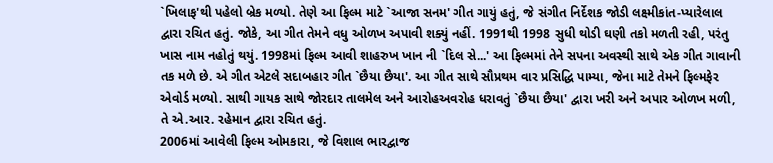`ખિલાફ'થી પહેલો બ્રેક મળ્યો. તેણે આ ફિલ્મ માટે `આજા સનમ' ગીત ગાયું હતું, જે સંગીત નિર્દેશક જોડી લક્ષ્મીકાંત-પ્યારેલાલ દ્વારા રચિત હતું. જોકે, આ ગીત તેમને વધુ ઓળખ અપાવી શક્યું નહીં. 1991થી 1998 સુધી થોડી ઘણી તકો મળતી રહી, પરંતુ ખાસ નામ નહોતું થયું. 1998માં ફિલ્મ આવી શાહરુખ ખાન ની `દિલ સે...' આ ફિલ્મમાં તેને સપના અવસ્થી સાથે એક ગીત ગાવાની તક મળે છે. એ ગીત એટલે સદાબહાર ગીત `છૈયા છૈયા'. આ ગીત સાથે સૌપ્રથમ વાર પ્રસિદ્ધિ પામ્યા, જેના માટે તેમને ફિલ્મફેર એવોર્ડ મળ્યો. સાથી ગાયક સાથે જોરદાર તાલમેલ અને આરોહઅવરોહ ધરાવતું `છૈયા છૈયા' દ્વારા ખરી અને અપાર ઓળખ મળી, તે એ.આર. રહેમાન દ્વારા રચિત હતું.
2006માં આવેલી ફિલ્મ ઓમકારા, જે વિશાલ ભારદ્વાજ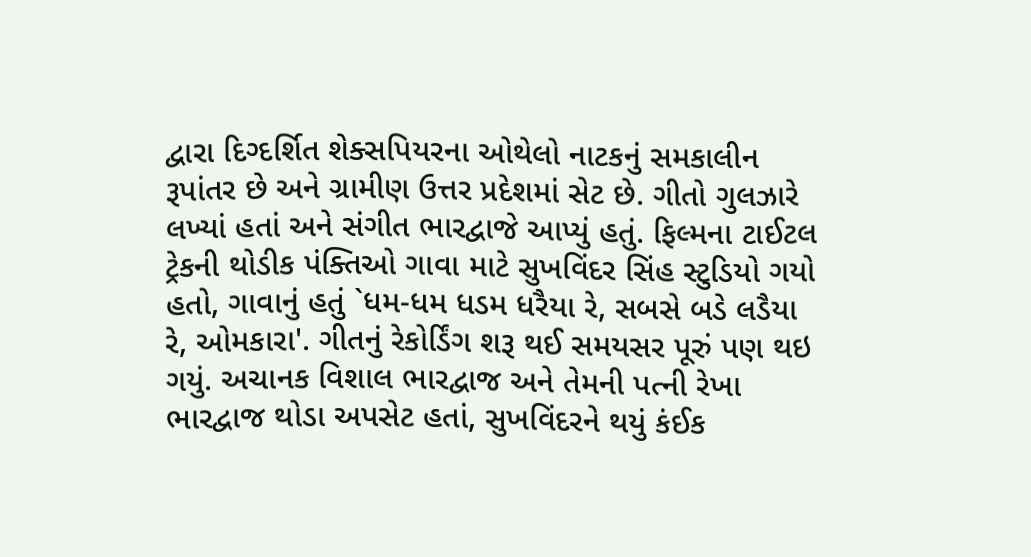દ્વારા દિગ્દર્શિત શેક્સપિયરના ઓથેલો નાટકનું સમકાલીન રૂપાંતર છે અને ગ્રામીણ ઉત્તર પ્રદેશમાં સેટ છે. ગીતો ગુલઝારે લખ્યાં હતાં અને સંગીત ભારદ્વાજે આપ્યું હતું. ફિલ્મના ટાઈટલ ટ્રેકની થોડીક પંક્તિઓ ગાવા માટે સુખવિંદર સિંહ સ્ટુડિયો ગયો હતો, ગાવાનું હતું `ધમ-ધમ ધડમ ધરૈયા રે, સબસે બડે લડૈયા રે, ઓમકારા'. ગીતનું રેકોર્ડિંગ શરૂ થઈ સમયસર પૂરું પણ થઇ ગયું. અચાનક વિશાલ ભારદ્વાજ અને તેમની પત્ની રેખા ભારદ્વાજ થોડા અપસેટ હતાં, સુખવિંદરને થયું કંઈક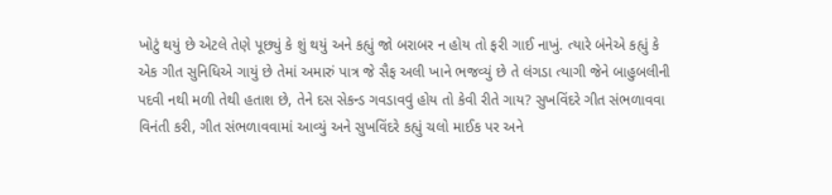ખોટું થયું છે એટલે તેણે પૂછ્યું કે શું થયું અને કહ્યું જો બરાબર ન હોય તો ફરી ગાઈ નાખું. ત્યારે બંનેએ કહ્યું કે એક ગીત સુનિધિએ ગાયું છે તેમાં અમારું પાત્ર જે સૈફ અલી ખાને ભજવ્યું છે તે લંગડા ત્યાગી જેને બાહુબલીની પદવી નથી મળી તેથી હતાશ છે, તેને દસ સેકન્ડ ગવડાવવું હોય તો કેવી રીતે ગાય? સુખવિંદરે ગીત સંભળાવવા વિનંતી કરી, ગીત સંભળાવવામાં આવ્યું અને સુખવિંદરે કહ્યું ચલો માઈક પર અને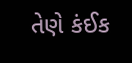તેણે કંઈક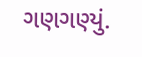ગણગણ્યું.